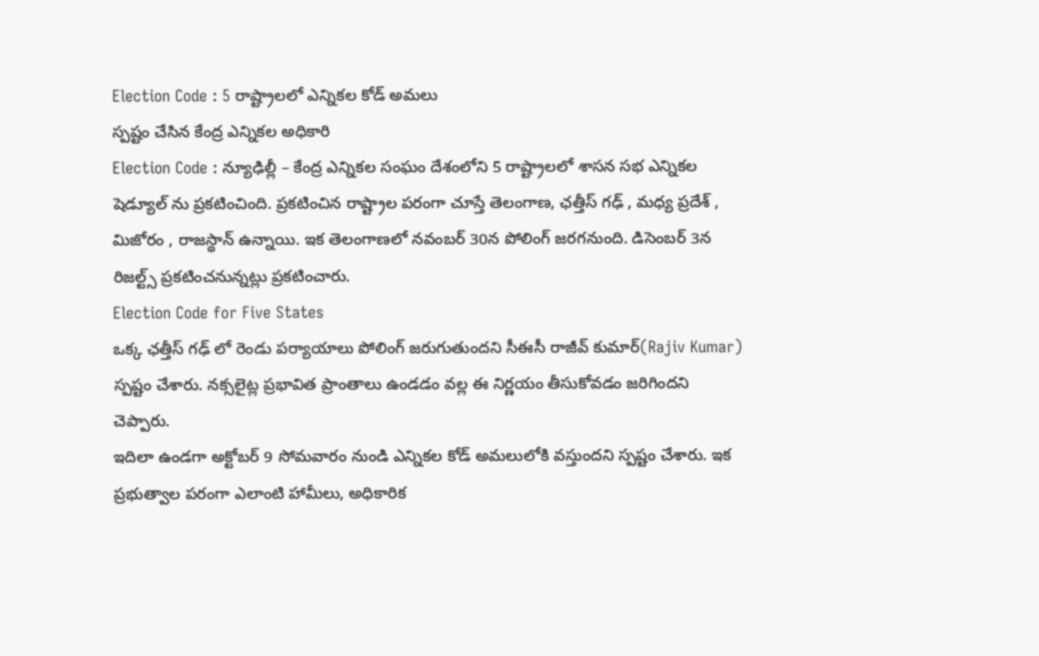Election Code : 5 రాష్ట్రాలలో ఎన్నికల కోడ్ అమలు
స్పష్టం చేసిన కేంద్ర ఎన్నికల అధికారి
Election Code : న్యూఢిల్లీ – కేంద్ర ఎన్నికల సంఘం దేశంలోని 5 రాష్ట్రాలలో శాసన సభ ఎన్నికల షెడ్యూల్ ను ప్రకటించింది. ప్రకటించిన రాష్ట్రాల పరంగా చూస్తే తెలంగాణ, ఛత్తీస్ గఢ్ , మధ్య ప్రదేశ్ , మిజోరం , రాజస్థాన్ ఉన్నాయి. ఇక తెలంగాణలో నవంబర్ 30న పోలింగ్ జరగనుంది. డిసెంబర్ 3న రిజల్ట్స్ ప్రకటించనున్నట్లు ప్రకటించారు.
Election Code for Five States
ఒక్క ఛత్తీస్ గఢ్ లో రెండు పర్యాయాలు పోలింగ్ జరుగుతుందని సీఈసీ రాజీవ్ కుమార్(Rajiv Kumar) స్పష్టం చేశారు. నక్సలైట్ల ప్రభావిత ప్రాంతాలు ఉండడం వల్ల ఈ నిర్ణయం తీసుకోవడం జరిగిందని చెప్పారు.
ఇదిలా ఉండగా అక్టోబర్ 9 సోమవారం నుండి ఎన్నికల కోడ్ అమలులోకి వస్తుందని స్పష్టం చేశారు. ఇక ప్రభుత్వాల పరంగా ఎలాంటి హామీలు, అధికారిక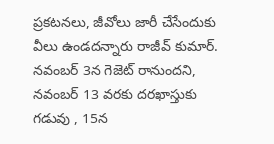ప్రకటనలు, జీవోలు జారీ చేసేందుకు వీలు ఉండదన్నారు రాజీవ్ కుమార్.
నవంబర్ 3న గెజెట్ రానుందని, నవంబర్ 13 వరకు దరఖాస్తుకు గడువు , 15న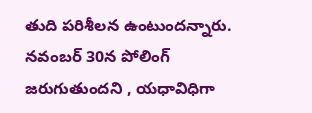తుది పరిశీలన ఉంటుందన్నారు. నవంబర్ 30న పోలింగ్ జరుగుతుందని , యధావిధిగా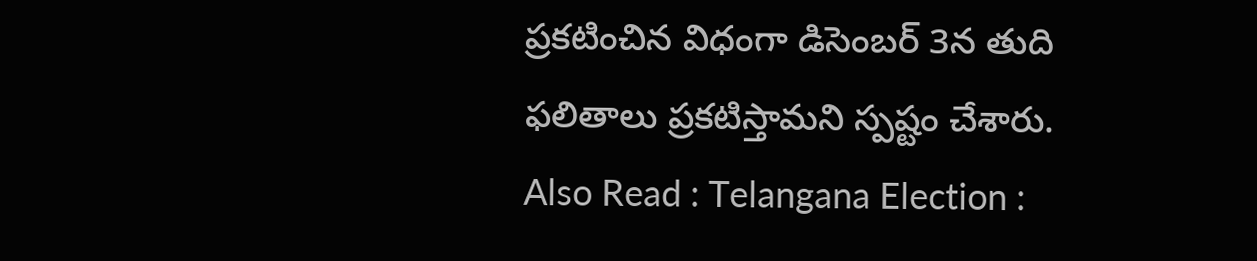ప్రకటించిన విధంగా డిసెంబర్ 3న తుది ఫలితాలు ప్రకటిస్తామని స్పష్టం చేశారు.
Also Read : Telangana Election :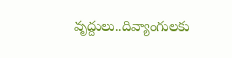వృద్దులు..దివ్యాంగులకు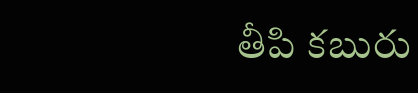తీపి కబురు